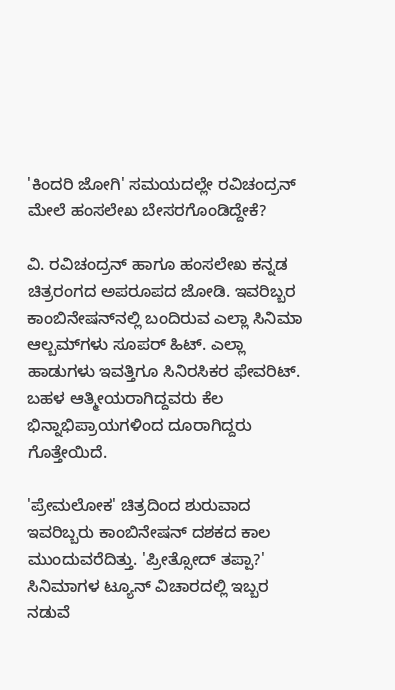'ಕಿಂದರಿ ಜೋಗಿ' ಸಮಯದಲ್ಲೇ ರವಿಚಂದ್ರನ್ ಮೇಲೆ ಹಂಸಲೇಖ ಬೇಸರಗೊಂಡಿದ್ದೇಕೆ?

ವಿ. ರವಿಚಂದ್ರನ್ ಹಾಗೂ ಹಂಸಲೇಖ ಕನ್ನಡ ಚಿತ್ರರಂಗದ ಅಪರೂಪದ ಜೋಡಿ. ಇವರಿಬ್ಬರ ಕಾಂಬಿನೇಷನ್‌ನಲ್ಲಿ ಬಂದಿರುವ ಎಲ್ಲಾ ಸಿನಿಮಾ ಆಲ್ಬಮ್‌ಗಳು ಸೂಪರ್ ಹಿಟ್. ಎಲ್ಲಾ ಹಾಡುಗಳು ಇವತ್ತಿಗೂ ಸಿನಿರಸಿಕರ ಫೇವರಿಟ್. ಬಹಳ ಆತ್ಮೀಯರಾಗಿದ್ದವರು ಕೆಲ ಭಿನ್ನಾಭಿಪ್ರಾಯಗಳಿಂದ ದೂರಾಗಿದ್ದರು ಗೊತ್ತೇಯಿದೆ.

'ಪ್ರೇಮಲೋಕ' ಚಿತ್ರದಿಂದ ಶುರುವಾದ ಇವರಿಬ್ಬರು ಕಾಂಬಿನೇಷನ್ ದಶಕದ ಕಾಲ ಮುಂದುವರೆದಿತ್ತು. 'ಪ್ರೀತ್ಸೋದ್ ತಪ್ಪಾ?' ಸಿನಿಮಾಗಳ ಟ್ಯೂನ್ ವಿಚಾರದಲ್ಲಿ ಇಬ್ಬರ ನಡುವೆ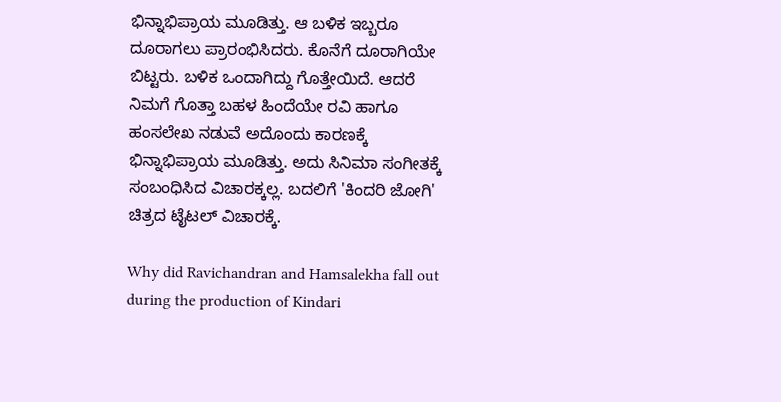ಭಿನ್ನಾಭಿಪ್ರಾಯ ಮೂಡಿತ್ತು. ಆ ಬಳಿಕ ಇಬ್ಬರೂ ದೂರಾಗಲು ಪ್ರಾರಂಭಿಸಿದರು. ಕೊನೆಗೆ ದೂರಾಗಿಯೇ ಬಿಟ್ಟರು. ಬಳಿಕ ಒಂದಾಗಿದ್ದು ಗೊತ್ತೇಯಿದೆ. ಆದರೆ ನಿಮಗೆ ಗೊತ್ತಾ ಬಹಳ ಹಿಂದೆಯೇ ರವಿ ಹಾಗೂ ಹಂಸಲೇಖ ನಡುವೆ ಅದೊಂದು ಕಾರಣಕ್ಕೆ ಭಿನ್ನಾಭಿಪ್ರಾಯ ಮೂಡಿತ್ತು. ಅದು ಸಿನಿಮಾ ಸಂಗೀತಕ್ಕೆ ಸಂಬಂಧಿಸಿದ ವಿಚಾರಕ್ಕಲ್ಲ. ಬದಲಿಗೆ 'ಕಿಂದರಿ ಜೋಗಿ' ಚಿತ್ರದ ಟೈಟಲ್ ವಿಚಾರಕ್ಕೆ.

Why did Ravichandran and Hamsalekha fall out during the production of Kindari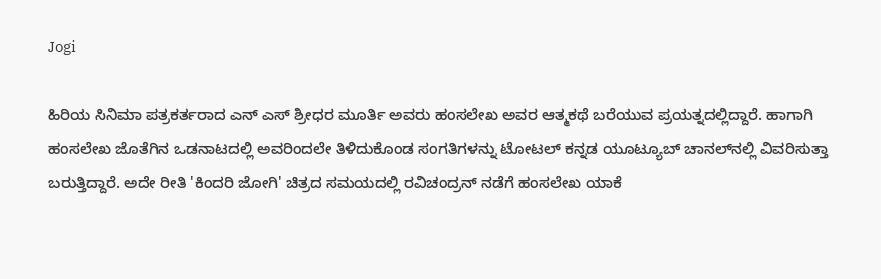Jogi

ಹಿರಿಯ ಸಿನಿಮಾ ಪತ್ರಕರ್ತರಾದ ಎನ್ ಎಸ್ ಶ್ರೀಧರ ಮೂರ್ತಿ ಅವರು ಹಂಸಲೇಖ ಅವರ ಆತ್ಮಕಥೆ ಬರೆಯುವ ಪ್ರಯತ್ನದಲ್ಲಿದ್ದಾರೆ. ಹಾಗಾಗಿ ಹಂಸಲೇಖ ಜೊತೆಗಿನ ಒಡನಾಟದಲ್ಲಿ ಅವರಿಂದಲೇ ತಿಳಿದುಕೊಂಡ ಸಂಗತಿಗಳನ್ನು ಟೋಟಲ್ ಕನ್ನಡ ಯೂಟ್ಯೂಬ್ ಚಾನಲ್‌ನಲ್ಲಿ ವಿವರಿಸುತ್ತಾ ಬರುತ್ತಿದ್ದಾರೆ. ಅದೇ ರೀತಿ 'ಕಿಂದರಿ ಜೋಗಿ' ಚಿತ್ರದ ಸಮಯದಲ್ಲಿ ರವಿಚಂದ್ರನ್ ನಡೆಗೆ ಹಂಸಲೇಖ ಯಾಕೆ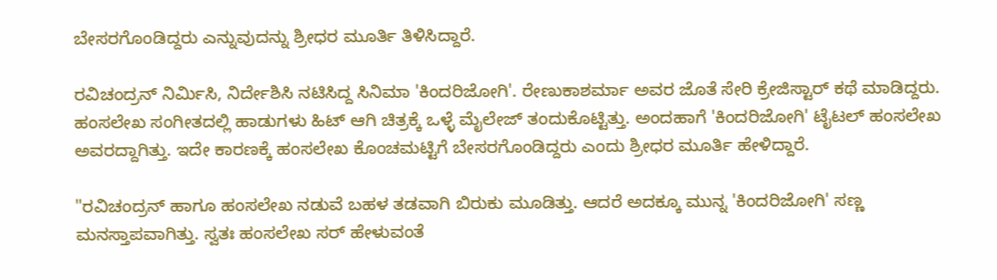ಬೇಸರಗೊಂಡಿದ್ದರು ಎನ್ನುವುದನ್ನು ಶ್ರೀಧರ ಮೂರ್ತಿ ತಿಳಿಸಿದ್ದಾರೆ.

ರವಿಚಂದ್ರನ್ ನಿರ್ಮಿಸಿ, ನಿರ್ದೇಶಿಸಿ ನಟಿಸಿದ್ದ ಸಿನಿಮಾ 'ಕಿಂದರಿಜೋಗಿ'. ರೇಣುಕಾಶರ್ಮಾ ಅವರ ಜೊತೆ ಸೇರಿ ಕ್ರೇಜಿಸ್ಟಾರ್ ಕಥೆ ಮಾಡಿದ್ದರು. ಹಂಸಲೇಖ ಸಂಗೀತದಲ್ಲಿ ಹಾಡುಗಳು ಹಿಟ್ ಆಗಿ ಚಿತ್ರಕ್ಕೆ ಒಳ್ಳೆ ಮೈಲೇಜ್ ತಂದುಕೊಟ್ಟಿತ್ತು. ಅಂದಹಾಗೆ 'ಕಿಂದರಿಜೋಗಿ' ಟೈಟಲ್ ಹಂಸಲೇಖ ಅವರದ್ದಾಗಿತ್ತು. ಇದೇ ಕಾರಣಕ್ಕೆ ಹಂಸಲೇಖ ಕೊಂಚಮಟ್ಟಿಗೆ ಬೇಸರಗೊಂಡಿದ್ದರು ಎಂದು ಶ್ರೀಧರ ಮೂರ್ತಿ ಹೇಳಿದ್ದಾರೆ.

"ರವಿಚಂದ್ರನ್ ಹಾಗೂ ಹಂಸಲೇಖ ನಡುವೆ ಬಹಳ ತಡವಾಗಿ ಬಿರುಕು ಮೂಡಿತ್ತು. ಆದರೆ ಅದಕ್ಕೂ ಮುನ್ನ 'ಕಿಂದರಿಜೋಗಿ' ಸಣ್ಣ ಮನಸ್ತಾಪವಾಗಿತ್ತು. ಸ್ವತಃ ಹಂಸಲೇಖ ಸರ್ ಹೇಳುವಂತೆ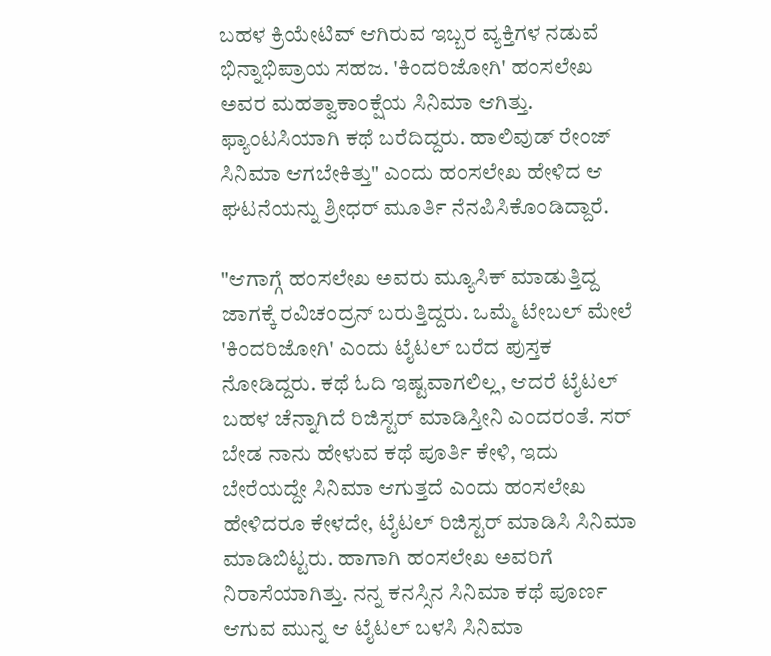ಬಹಳ ಕ್ರಿಯೇಟಿವ್ ಆಗಿರುವ ಇಬ್ಬರ ವ್ಯಕ್ತಿಗಳ ನಡುವೆ ಭಿನ್ನಾಭಿಪ್ರಾಯ ಸಹಜ. 'ಕಿಂದರಿಜೋಗಿ' ಹಂಸಲೇಖ ಅವರ ಮಹತ್ವಾಕಾಂಕ್ಷೆಯ ಸಿನಿಮಾ ಆಗಿತ್ತು. ಫ್ಯಾಂಟಸಿಯಾಗಿ ಕಥೆ ಬರೆದಿದ್ದರು. ಹಾಲಿವುಡ್ ರೇಂಜ್ ಸಿನಿಮಾ ಆಗಬೇಕಿತ್ತು" ಎಂದು ಹಂಸಲೇಖ ಹೇಳಿದ ಆ ಘಟನೆಯನ್ನು ಶ್ರೀಧರ್ ಮೂರ್ತಿ ನೆನಪಿಸಿಕೊಂಡಿದ್ದಾರೆ.

"ಆಗಾಗ್ಗೆ ಹಂಸಲೇಖ ಅವರು ಮ್ಯೂಸಿಕ್ ಮಾಡುತ್ತಿದ್ದ ಜಾಗಕ್ಕೆ ರವಿಚಂದ್ರನ್ ಬರುತ್ತಿದ್ದರು. ಒಮ್ಮೆ ಟೇಬಲ್ ಮೇಲೆ 'ಕಿಂದರಿಜೋಗಿ' ಎಂದು ಟೈಟಲ್ ಬರೆದ ಪುಸ್ತಕ ನೋಡಿದ್ದರು. ಕಥೆ ಓದಿ ಇಷ್ಟವಾಗಲಿಲ್ಲ, ಆದರೆ ಟೈಟಲ್ ಬಹಳ ಚೆನ್ನಾಗಿದೆ ರಿಜಿಸ್ಟರ್ ಮಾಡಿಸ್ತೀನಿ ಎಂದರಂತೆ. ಸರ್ ಬೇಡ ನಾನು ಹೇಳುವ ಕಥೆ ಪೂರ್ತಿ ಕೇಳಿ, ಇದು ಬೇರೆಯದ್ದೇ ಸಿನಿಮಾ ಆಗುತ್ತದೆ ಎಂದು ಹಂಸಲೇಖ ಹೇಳಿದರೂ ಕೇಳದೇ, ಟೈಟಲ್ ರಿಜಿಸ್ಟರ್ ಮಾಡಿಸಿ ಸಿನಿಮಾ ಮಾಡಿಬಿಟ್ಟರು. ಹಾಗಾಗಿ ಹಂಸಲೇಖ ಅವರಿಗೆ ನಿರಾಸೆಯಾಗಿತ್ತು. ನನ್ನ ಕನಸ್ಸಿನ ಸಿನಿಮಾ ಕಥೆ ಪೂರ್ಣ ಆಗುವ ಮುನ್ನ ಆ ಟೈಟಲ್ ಬಳಸಿ ಸಿನಿಮಾ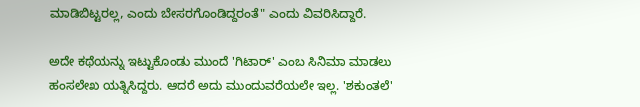ಮಾಡಿಬಿಟ್ಟರಲ್ಲ, ಎಂದು ಬೇಸರಗೊಂಡಿದ್ದರಂತೆ" ಎಂದು ವಿವರಿಸಿದ್ದಾರೆ.

ಅದೇ ಕಥೆಯನ್ನು ಇಟ್ಟುಕೊಂಡು ಮುಂದೆ 'ಗಿಟಾರ್' ಎಂಬ ಸಿನಿಮಾ ಮಾಡಲು ಹಂಸಲೇಖ ಯತ್ನಿಸಿದ್ದರು. ಆದರೆ ಅದು ಮುಂದುವರೆಯಲೇ ಇಲ್ಲ. 'ಶಕುಂತಲೆ'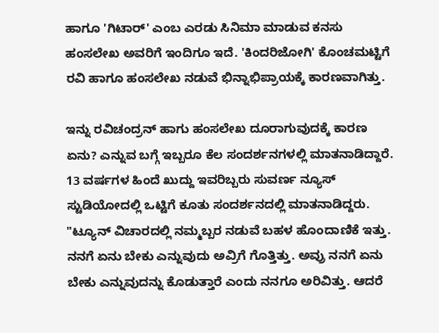ಹಾಗೂ 'ಗಿಟಾರ್' ಎಂಬ ಎರಡು ಸಿನಿಮಾ ಮಾಡುವ ಕನಸು ಹಂಸಲೇಖ ಅವರಿಗೆ ಇಂದಿಗೂ ಇದೆ. 'ಕಿಂದರಿಜೋಗಿ' ಕೊಂಚಮಟ್ಟಿಗೆ ರವಿ ಹಾಗೂ ಹಂಸಲೇಖ ನಡುವೆ ಭಿನ್ನಾಭಿಪ್ರಾಯಕ್ಕೆ ಕಾರಣವಾಗಿತ್ತು.

ಇನ್ನು ರವಿಚಂದ್ರನ್ ಹಾಗು ಹಂಸಲೇಖ ದೂರಾಗುವುದಕ್ಕೆ ಕಾರಣ ಏನು? ಎನ್ನುವ ಬಗ್ಗೆ ಇಬ್ಬರೂ ಕೆಲ ಸಂದರ್ಶನಗಳಲ್ಲಿ ಮಾತನಾಡಿದ್ದಾರೆ. 13 ವರ್ಷಗಳ ಹಿಂದೆ ಖುದ್ದು ಇವರಿಬ್ಬರು ಸುವರ್ಣ ನ್ಯೂಸ್ ಸ್ಟುಡಿಯೋದಲ್ಲಿ ಒಟ್ಟಿಗೆ ಕೂತು ಸಂದರ್ಶನದಲ್ಲಿ ಮಾತನಾಡಿದ್ದರು. "ಟ್ಯೂನ್ ವಿಚಾರದಲ್ಲಿ ನಮ್ಮಬ್ಬರ ನಡುವೆ ಬಹಳ ಹೊಂದಾಣಿಕೆ ಇತ್ತು. ನನಗೆ ಏನು ಬೇಕು ಎನ್ನುವುದು ಅವ್ರಿಗೆ ಗೊತ್ತಿತ್ತು. ಅವ್ರು ನನಗೆ ಏನು ಬೇಕು ಎನ್ನುವುದನ್ನು ಕೊಡುತ್ತಾರೆ ಎಂದು ನನಗೂ ಅರಿವಿತ್ತು. ಆದರೆ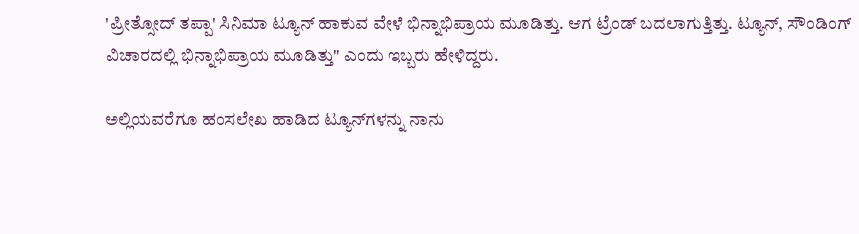'ಪ್ರೀತ್ಸೋದ್ ತಪ್ಪಾ' ಸಿನಿಮಾ ಟ್ಯೂನ್‌ ಹಾಕುವ ವೇಳೆ ಭಿನ್ನಾಭಿಪ್ರಾಯ ಮೂಡಿತ್ತು. ಆಗ ಟ್ರೆಂಡ್ ಬದಲಾಗುತ್ತಿತ್ತು. ಟ್ಯೂನ್, ಸೌಂಡಿಂಗ್ ವಿಚಾರದಲ್ಲಿ ಭಿನ್ನಾಭಿಪ್ರಾಯ ಮೂಡಿತ್ತು" ಎಂದು ಇಬ್ಬರು ಹೇಳಿದ್ದರು.

ಅಲ್ಲಿಯವರೆಗೂ ಹಂಸಲೇಖ ಹಾಡಿದ ಟ್ಯೂನ್‌ಗಳನ್ನು ನಾನು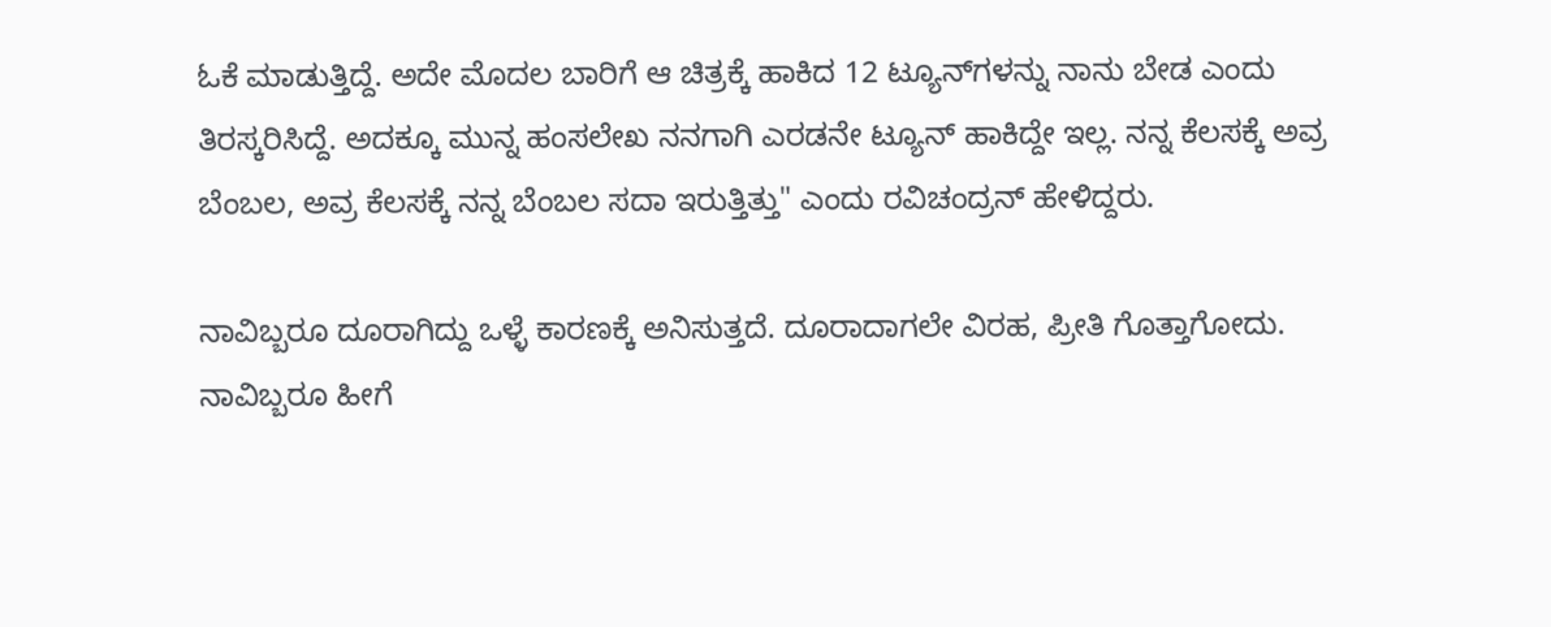ಓಕೆ ಮಾಡುತ್ತಿದ್ದೆ. ಅದೇ ಮೊದಲ ಬಾರಿಗೆ ಆ ಚಿತ್ರಕ್ಕೆ ಹಾಕಿದ 12 ಟ್ಯೂನ್‌ಗಳನ್ನು ನಾನು ಬೇಡ ಎಂದು ತಿರಸ್ಕರಿಸಿದ್ದೆ. ಅದಕ್ಕೂ ಮುನ್ನ ಹಂಸಲೇಖ ನನಗಾಗಿ ಎರಡನೇ ಟ್ಯೂನ್ ಹಾಕಿದ್ದೇ ಇಲ್ಲ. ನನ್ನ ಕೆಲಸಕ್ಕೆ ಅವ್ರ ಬೆಂಬಲ, ಅವ್ರ ಕೆಲಸಕ್ಕೆ ನನ್ನ ಬೆಂಬಲ ಸದಾ ಇರುತ್ತಿತ್ತು" ಎಂದು ರವಿಚಂದ್ರನ್ ಹೇಳಿದ್ದರು.

ನಾವಿಬ್ಬರೂ ದೂರಾಗಿದ್ದು ಒಳ್ಳೆ ಕಾರಣಕ್ಕೆ ಅನಿಸುತ್ತದೆ. ದೂರಾದಾಗಲೇ ವಿರಹ, ಪ್ರೀತಿ ಗೊತ್ತಾಗೋದು. ನಾವಿಬ್ಬರೂ ಹೀಗೆ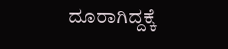ದೂರಾಗಿದ್ದಕ್ಕೆ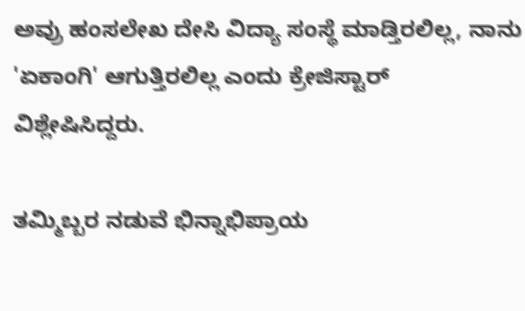ಅವ್ರು ಹಂಸಲೇಖ ದೇಸಿ ವಿದ್ಯಾ ಸಂಸ್ಥೆ ಮಾಡ್ತಿರಲಿಲ್ಲ, ನಾನು 'ಏಕಾಂಗಿ' ಆಗುತ್ತಿರಲಿಲ್ಲ ಎಂದು ಕ್ರೇಜಿಸ್ಟಾರ್ ವಿಶ್ಲೇಷಿಸಿದ್ದರು.

ತಮ್ಮಿಬ್ಬರ ನಡುವೆ ಭಿನ್ನಾಭಿಪ್ರಾಯ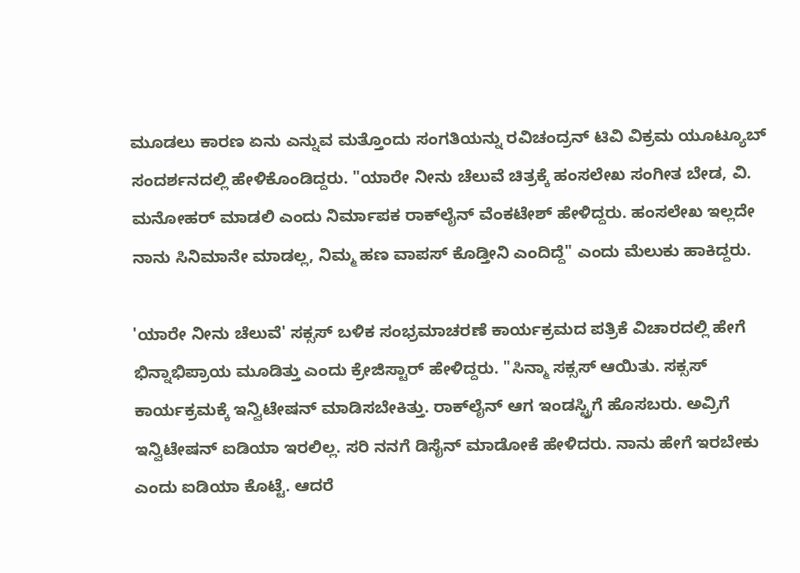ಮೂಡಲು ಕಾರಣ ಏನು ಎನ್ನುವ ಮತ್ತೊಂದು ಸಂಗತಿಯನ್ನು ರವಿಚಂದ್ರನ್ ಟಿವಿ ವಿಕ್ರಮ ಯೂಟ್ಯೂಬ್ ಸಂದರ್ಶನದಲ್ಲಿ ಹೇಳಿಕೊಂಡಿದ್ದರು. "ಯಾರೇ ನೀನು ಚೆಲುವೆ ಚಿತ್ರಕ್ಕೆ ಹಂಸಲೇಖ ಸಂಗೀತ ಬೇಡ, ವಿ. ಮನೋಹರ್ ಮಾಡಲಿ ಎಂದು ನಿರ್ಮಾಪಕ ರಾಕ್‌ಲೈನ್ ವೆಂಕಟೇಶ್ ಹೇಳಿದ್ದರು. ಹಂಸಲೇಖ ಇಲ್ಲದೇ ನಾನು ಸಿನಿಮಾನೇ ಮಾಡಲ್ಲ, ನಿಮ್ಮ ಹಣ ವಾಪಸ್ ಕೊಡ್ತೀನಿ ಎಂದಿದ್ದೆ" ಎಂದು ಮೆಲುಕು ಹಾಕಿದ್ದರು.

'ಯಾರೇ ನೀನು ಚೆಲುವೆ' ಸಕ್ಸಸ್ ಬಳಿಕ ಸಂಭ್ರಮಾಚರಣೆ ಕಾರ್ಯಕ್ರಮದ ಪತ್ರಿಕೆ ವಿಚಾರದಲ್ಲಿ ಹೇಗೆ ಭಿನ್ನಾಭಿಪ್ರಾಯ ಮೂಡಿತ್ತು ಎಂದು ಕ್ರೇಜಿಸ್ಟಾರ್ ಹೇಳಿದ್ದರು. "ಸಿನ್ಮಾ ಸಕ್ಸಸ್ ಆಯಿತು. ಸಕ್ಸಸ್ ಕಾರ್ಯಕ್ರಮಕ್ಕೆ ಇನ್ವಿಟೇಷನ್ ಮಾಡಿಸಬೇಕಿತ್ತು. ರಾಕ್‌ಲೈನ್ ಆಗ ಇಂಡಸ್ಟ್ರಿಗೆ ಹೊಸಬರು. ಅವ್ರಿಗೆ ಇನ್ವಿಟೇಷನ್ ಐಡಿಯಾ ಇರಲಿಲ್ಲ. ಸರಿ ನನಗೆ ಡಿಸೈನ್ ಮಾಡೋಕೆ ಹೇಳಿದರು. ನಾನು ಹೇಗೆ ಇರಬೇಕು ಎಂದು ಐಡಿಯಾ ಕೊಟ್ಟೆ. ಆದರೆ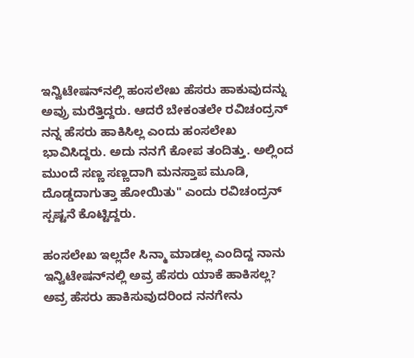ಇನ್ವಿಟೇಷನ್‌ನಲ್ಲಿ ಹಂಸಲೇಖ ಹೆಸರು ಹಾಕುವುದನ್ನು ಅವ್ರು ಮರೆತ್ತಿದ್ದರು. ಆದರೆ ಬೇಕಂತಲೇ ರವಿಚಂದ್ರನ್ ನನ್ನ ಹೆಸರು ಹಾಕಿಸಿಲ್ಲ ಎಂದು ಹಂಸಲೇಖ ಭಾವಿಸಿದ್ದರು. ಅದು ನನಗೆ ಕೋಪ ತಂದಿತ್ತು. ಅಲ್ಲಿಂದ ಮುಂದೆ ಸಣ್ಣ ಸಣ್ಣದಾಗಿ ಮನಸ್ತಾಪ ಮೂಡಿ, ದೊಡ್ಡದಾಗುತ್ತಾ ಹೋಯಿತು" ಎಂದು ರವಿಚಂದ್ರನ್ ಸ್ಪಷ್ಟನೆ ಕೊಟ್ಟಿದ್ದರು.

ಹಂಸಲೇಖ ಇಲ್ಲದೇ ಸಿನ್ಮಾ ಮಾಡಲ್ಲ ಎಂದಿದ್ದ ನಾನು ಇನ್ವಿಟೇಷನ್‌ನಲ್ಲಿ ಅವ್ರ ಹೆಸರು ಯಾಕೆ ಹಾಕಿಸಲ್ಲ? ಅವ್ರ ಹೆಸರು ಹಾಕಿಸುವುದರಿಂದ ನನಗೇನು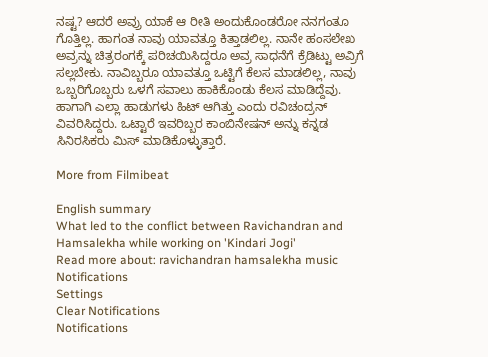ನಷ್ಟ? ಆದರೆ ಅವ್ರು ಯಾಕೆ ಆ ರೀತಿ ಅಂದುಕೊಂಡರೋ ನನಗಂತೂ ಗೊತ್ತಿಲ್ಲ. ಹಾಗಂತ ನಾವು ಯಾವತ್ತೂ ಕಿತ್ತಾಡಲಿಲ್ಲ. ನಾನೇ ಹಂಸಲೇಖ ಅವ್ರನ್ನು ಚಿತ್ರರಂಗಕ್ಕೆ ಪರಿಚಯಿಸಿದ್ದರೂ ಅವ್ರ ಸಾಧನೆಗೆ ಕ್ರೆಡಿಟ್ಟು ಅವ್ರಿಗೆ ಸಲ್ಲಬೇಕು. ನಾವಿಬ್ಬರೂ ಯಾವತ್ತೂ ಒಟ್ಟಿಗೆ ಕೆಲಸ ಮಾಡಲಿಲ್ಲ, ನಾವು ಒಬ್ಬರಿಗೊಬ್ಬರು ಒಳಗೆ ಸವಾಲು ಹಾಕಿಕೊಂಡು ಕೆಲಸ ಮಾಡಿದ್ದೆವು. ಹಾಗಾಗಿ ಎಲ್ಲಾ ಹಾಡುಗಳು ಹಿಟ್ ಆಗಿತ್ತು ಎಂದು ರವಿಚಂದ್ರನ್ ವಿವರಿಸಿದ್ದರು. ಒಟ್ಟಾರೆ ಇವರಿಬ್ಬರ ಕಾಂಬಿನೇಷನ್ ಅನ್ನು ಕನ್ನಡ ಸಿನಿರಸಿಕರು ಮಿಸ್ ಮಾಡಿಕೊಳ್ಳುತ್ತಾರೆ.

More from Filmibeat

English summary
What led to the conflict between Ravichandran and Hamsalekha while working on 'Kindari Jogi'
Read more about: ravichandran hamsalekha music
Notifications
Settings
Clear Notifications
Notifications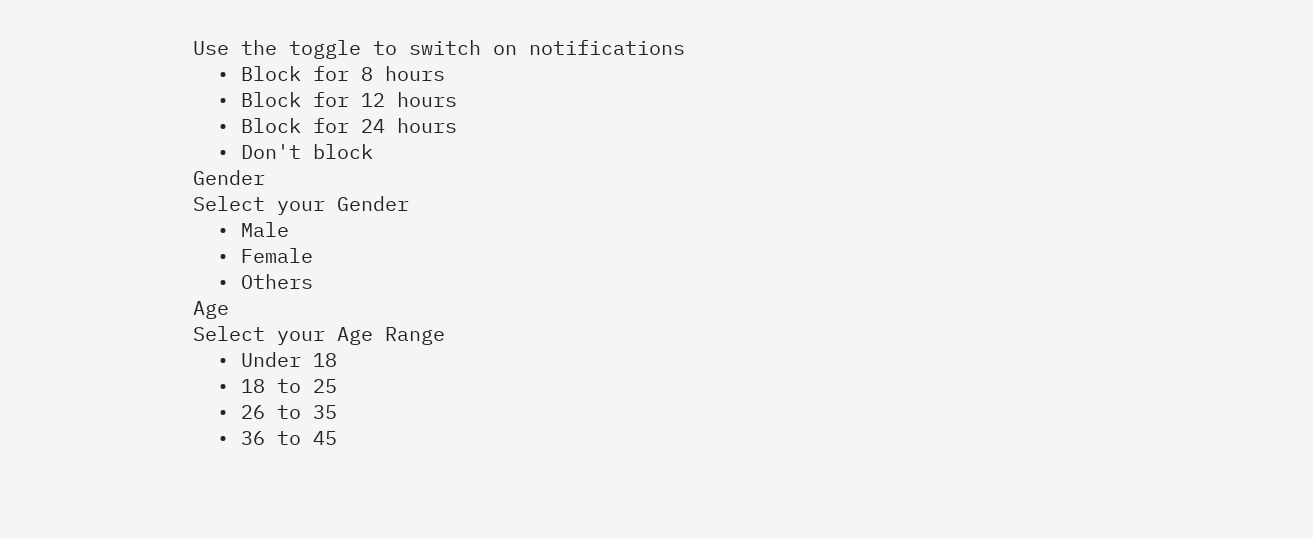Use the toggle to switch on notifications
  • Block for 8 hours
  • Block for 12 hours
  • Block for 24 hours
  • Don't block
Gender
Select your Gender
  • Male
  • Female
  • Others
Age
Select your Age Range
  • Under 18
  • 18 to 25
  • 26 to 35
  • 36 to 45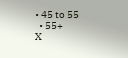• 45 to 55
  • 55+
X